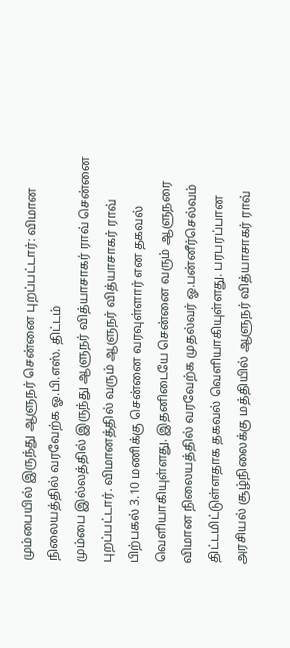மும்பையில் இருந்து ஆளுநர் சென்னை புறப்பட்டார்: விமான நிலையத்தில் வரவேற்க ஓ.பி.எஸ். திட்டம்
மும்பை இல்லத்தில் இருந்து ஆளுநர் வித்யாசாகர் ராவ் சென்னை புறப்பட்டார். விமானத்தில் வரும் ஆளுநர் வித்யாசாகர் ராவ் பிற்பகல் 3.10 மணிக்கு சென்னை வரவுள்ளார் என தகவல் வெளியாகியுள்ளது. இதனிடையே சென்னை வரும் ஆளுநரை விமான நிலையத்தில் வரவேற்க முதல்வர் ஓ.பன்னீர்செல்வம் திட்டமிட்டுள்ளதாக தகவல் வெளியாகியுள்ளது. பரபரப்பான அரசியல் சூழ்நிலைக்கு மத்தியில் ஆளுநர் வித்யாசாகர் ராவ்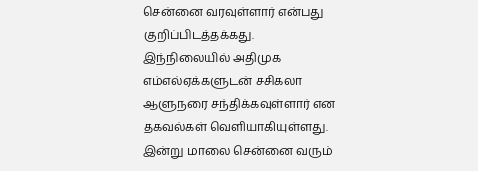சென்னை வரவுள்ளார் என்பது குறிப்பிடத்தக்கது.
இந்நிலையில் அதிமுக எம்எல்ஏக்களுடன் சசிகலா ஆளுநரை சந்திக்கவுள்ளார் என தகவல்கள் வெளியாகியுள்ளது. இன்று மாலை சென்னை வரும்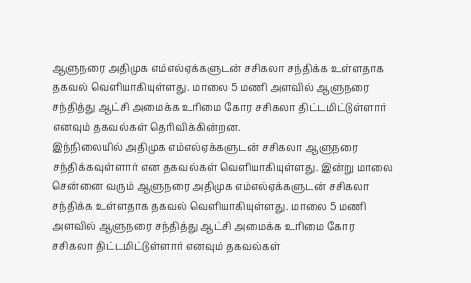ஆளுநரை அதிமுக எம்எல்ஏக்களுடன் சசிகலா சந்திக்க உள்ளதாக தகவல் வெளியாகியுள்ளது. மாலை 5 மணி அளவில் ஆளுநரை சந்தித்து ஆட்சி அமைக்க உரிமை கோர சசிகலா திட்டமிட்டுள்ளார் எனவும் தகவல்கள் தெரிவிக்கின்றன.
இந்நிலையில் அதிமுக எம்எல்ஏக்களுடன் சசிகலா ஆளுநரை சந்திக்கவுள்ளார் என தகவல்கள் வெளியாகியுள்ளது. இன்று மாலை சென்னை வரும் ஆளுநரை அதிமுக எம்எல்ஏக்களுடன் சசிகலா சந்திக்க உள்ளதாக தகவல் வெளியாகியுள்ளது. மாலை 5 மணி அளவில் ஆளுநரை சந்தித்து ஆட்சி அமைக்க உரிமை கோர சசிகலா திட்டமிட்டுள்ளார் எனவும் தகவல்கள்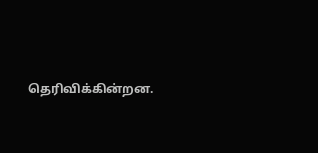தெரிவிக்கின்றன.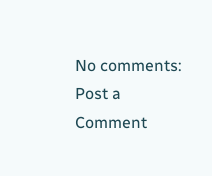No comments:
Post a Comment